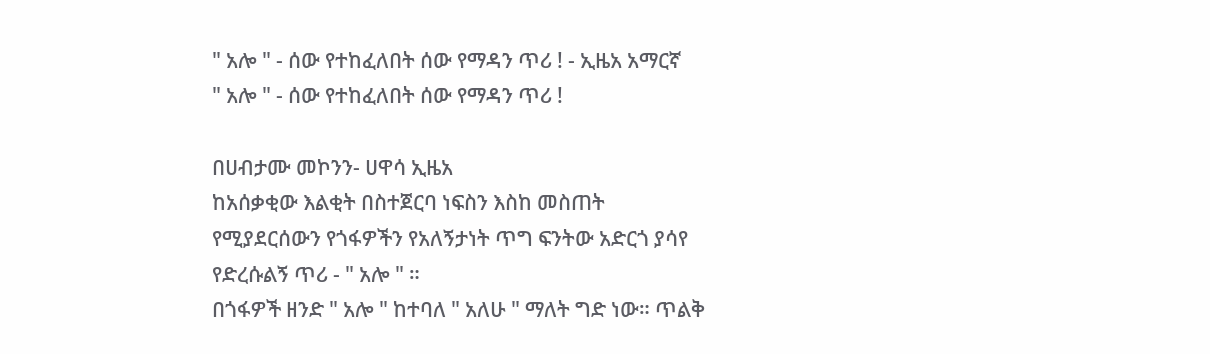" አሎ " - ሰው የተከፈለበት ሰው የማዳን ጥሪ ! - ኢዜአ አማርኛ
" አሎ " - ሰው የተከፈለበት ሰው የማዳን ጥሪ !

በሀብታሙ መኮንን- ሀዋሳ ኢዜአ
ከአሰቃቂው እልቂት በስተጀርባ ነፍስን እስከ መስጠት የሚያደርሰውን የጎፋዎችን የአለኝታነት ጥግ ፍንትው አድርጎ ያሳየ የድረሱልኝ ጥሪ - " አሎ " ።
በጎፋዎች ዘንድ " አሎ " ከተባለ " አለሁ " ማለት ግድ ነው። ጥልቅ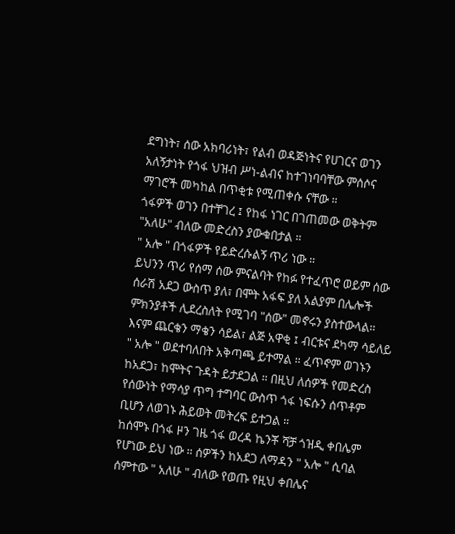ደግነት፣ ሰው አክባሪነት፣ የልብ ወዳጅነትና የሀገርና ወገን አለኝታነት የጎፋ ህዝብ ሥነ-ልብና ከተገነባባቸው ምሰሶና ማገሮች መካከል በጥቂቱ የሚጠቀሱ ናቸው ።
ጎፋዎች ወገን በተቸገረ ፤ የከፋ ነገር በገጠመው ወቅትም "አለሁ" ብለው መድረስን ያውቁበታል ።
" አሎ " በጎፋዎች የይድረሱልኝ ጥሪ ነው ።
ይህንን ጥሪ የሰማ ሰው ምናልባት የከፉ የተፈጥሮ ወይም ሰው ሰራሽ አደጋ ውስጥ ያለ፣ በሞት አፋፍ ያለ አልያም በሌሎች ምክንያቶች ሊደረስለት የሚገባ "ሰው" መኖሩን ያስተውላል። እናም ጨርቄን ማቄን ሳይል፣ ልጅ አዋቂ ፤ ብርቱና ደካማ ሳይለይ " አሎ " ወደተባለበት አቅጣጫ ይተማል ። ፈጥኖም ወገኑን ከአደጋ፣ ከሞትና ጉዳት ይታደጋል ። በዚህ ለሰዎች የመድረስ የሰውነት የማሳያ ጥግ ተግባር ውስጥ ጎፋ ነፍሱን ሰጥቶም ቢሆን ለወገኑ ሕይወት መትረፍ ይተጋል ።
ከሰሞኑ በጎፋ ዞን ገዜ ጎፋ ወረዳ ኬንቾ ሻቻ ጎዝዲ ቀበሌም የሆነው ይህ ነው ። ሰዎችን ከአደጋ ለማዳን " አሎ " ሲባል ሰምተው " አለሁ " ብለው የወጡ የዚህ ቀበሌና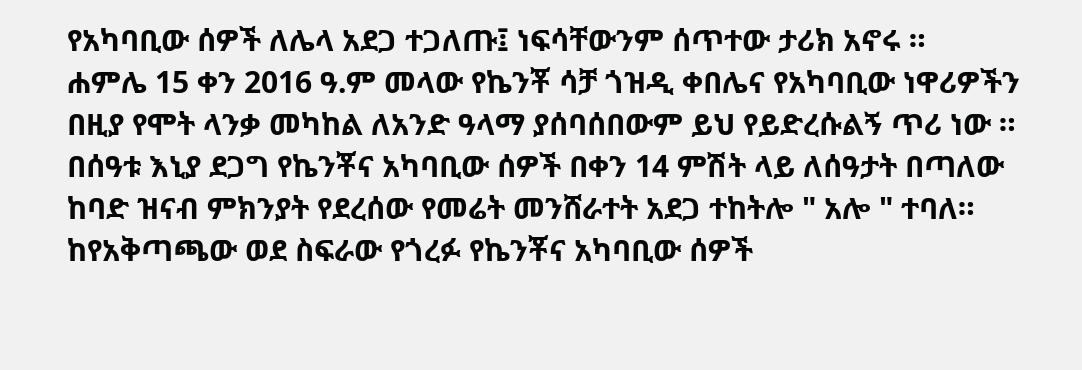የአካባቢው ሰዎች ለሌላ አደጋ ተጋለጡ፤ ነፍሳቸውንም ሰጥተው ታሪክ አኖሩ ።
ሐምሌ 15 ቀን 2016 ዓ.ም መላው የኬንቾ ሳቻ ጎዝዲ ቀበሌና የአካባቢው ነዋሪዎችን በዚያ የሞት ላንቃ መካከል ለአንድ ዓላማ ያሰባሰበውም ይህ የይድረሱልኝ ጥሪ ነው ። በሰዓቱ እኒያ ደጋግ የኬንቾና አካባቢው ሰዎች በቀን 14 ምሽት ላይ ለሰዓታት በጣለው ከባድ ዝናብ ምክንያት የደረሰው የመሬት መንሸራተት አደጋ ተከትሎ " አሎ " ተባለ።
ከየአቅጣጫው ወደ ስፍራው የጎረፉ የኬንቾና አካባቢው ሰዎች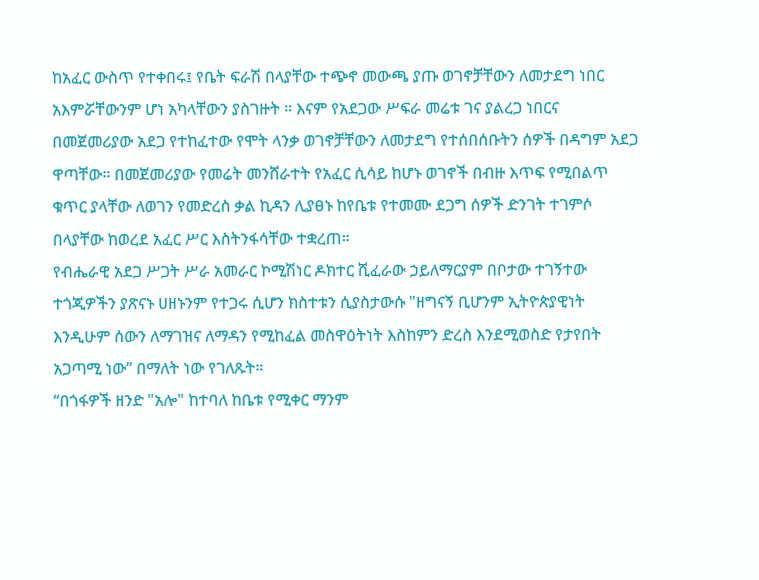ከአፈር ውስጥ የተቀበሩ፤ የቤት ፍራሽ በላያቸው ተጭኖ መውጫ ያጡ ወገኖቻቸውን ለመታደግ ነበር አእምሯቸውንም ሆነ አካላቸውን ያስገዙት ። እናም የአደጋው ሥፍራ መሬቱ ገና ያልረጋ ነበርና በመጀመሪያው አደጋ የተከፈተው የሞት ላንቃ ወገኖቻቸውን ለመታደግ የተሰበሰቡትን ሰዎች በዳግም አደጋ ዋጣቸው። በመጀመሪያው የመሬት መንሸራተት የአፈር ሲሳይ ከሆኑ ወገኖች በብዙ እጥፍ የሚበልጥ ቁጥር ያላቸው ለወገን የመድረስ ቃል ኪዳን ሊያፀኑ ከየቤቱ የተመሙ ደጋግ ሰዎች ድንገት ተገምሶ በላያቸው ከወረደ አፈር ሥር እስትንፋሳቸው ተቋረጠ።
የብሔራዊ አደጋ ሥጋት ሥራ አመራር ኮሚሽነር ዶክተር ሺፈራው ኃይለማርያም በቦታው ተገኝተው ተጎጂዎችን ያጽናኑ ሀዘኑንም የተጋሩ ሲሆን ክስተቱን ሲያስታውሱ "ዘግናኝ ቢሆንም ኢትዮጵያዊነት እንዲሁም ሰውን ለማገዝና ለማዳን የሚከፈል መስዋዕትነት እስከምን ድረስ እንደሚወስድ የታየበት አጋጣሚ ነው” በማለት ነው የገለጹት።
“በጎፋዎች ዘንድ "አሎ" ከተባለ ከቤቱ የሚቀር ማንም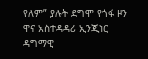የለም” ያሉት ደግሞ የጎፋ ዞን ዋና አስተዳዳሪ ኢንጂነር ዳግማዊ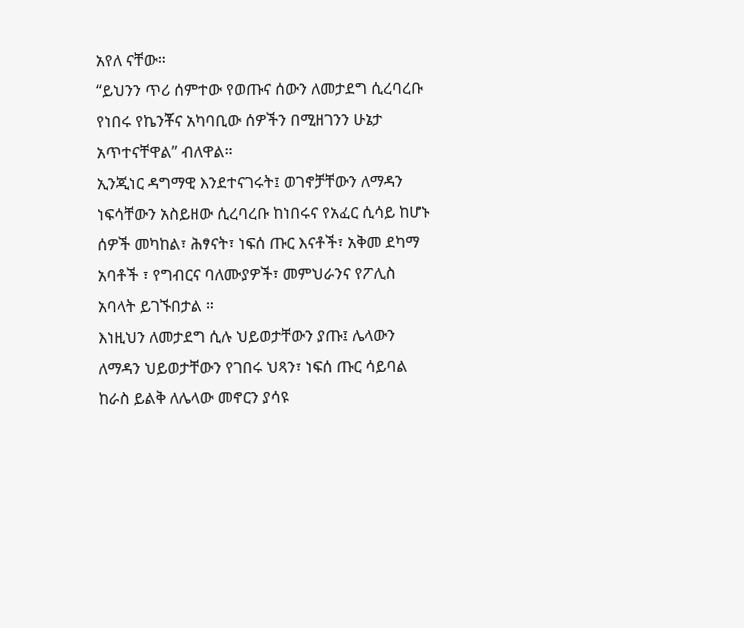አየለ ናቸው።
“ይህንን ጥሪ ሰምተው የወጡና ሰውን ለመታደግ ሲረባረቡ የነበሩ የኬንቾና አካባቢው ሰዎችን በሚዘገንን ሁኔታ አጥተናቸዋል” ብለዋል።
ኢንጂነር ዳግማዊ እንደተናገሩት፤ ወገኖቻቸውን ለማዳን ነፍሳቸውን አስይዘው ሲረባረቡ ከነበሩና የአፈር ሲሳይ ከሆኑ ሰዎች መካከል፣ ሕፃናት፣ ነፍሰ ጡር እናቶች፣ አቅመ ደካማ አባቶች ፣ የግብርና ባለሙያዎች፣ መምህራንና የፖሊስ አባላት ይገኙበታል ።
እነዚህን ለመታደግ ሲሉ ህይወታቸውን ያጡ፤ ሌላውን ለማዳን ህይወታቸውን የገበሩ ህጻን፣ ነፍሰ ጡር ሳይባል ከራስ ይልቅ ለሌላው መኖርን ያሳዩ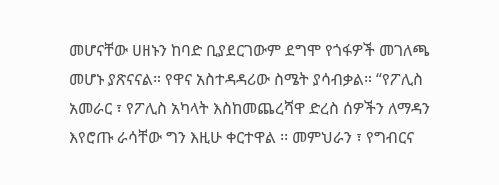መሆናቸው ሀዘኑን ከባድ ቢያደርገውም ደግሞ የጎፋዎች መገለጫ መሆኑ ያጽናናል። የዋና አስተዳዳሪው ስሜት ያሳብቃል። “የፖሊስ አመራር ፣ የፖሊስ አካላት እስከመጨረሻዋ ድረስ ሰዎችን ለማዳን እየሮጡ ራሳቸው ግን እዚሁ ቀርተዋል ፡፡ መምህራን ፣ የግብርና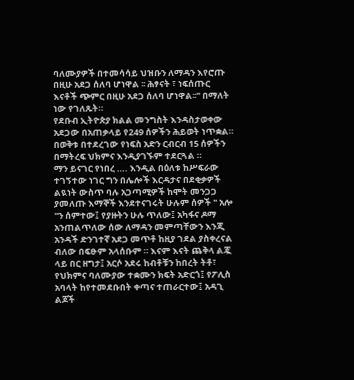ባለሙያዎች በተመሳሳይ ህዝቡን ለማዳን እየሮጡ በዚሁ አደጋ ሰለባ ሆነዋል ፡፡ ሕፃናት ፣ ነፍሰጡር እናቶች ጭምር በዚሁ አደጋ ሰለባ ሆነዋል፡፡" በማለት ነው የገለጹት።
የደቡብ ኢትዮጵያ ክልል መንግስት እንዳስታወቀው አደጋው በአጠቃላይ የ249 ሰዎችን ሕይወት ነጥቋል። በወቅቱ በተደረገው የነፍስ አድን ርብርብ 15 ሰዎችን በማትረፍ ህክምና እንዲያገኙም ተደርጓል ።
ማን ይናገር የነበረ …. እንዲል በዕለቱ ከሥፍራው ተገኝተው ነገር ግን በሌሎች እርዳታና በደቂቃዎች ልዪነት ውስጥ ባሉ አጋጣሚዎች ከሞት መንጋጋ ያመለጡ እማኞች እንደተናገሩት ሁሉም ሰዎች " አሎ "ን ሰምተው፤ የያዙትን ሁሉ ጥለው፤ አካፋና ዶማ አንጠልጥለው ሰው ለማዳን መምጣቸውን እንጂ አንዳች ድንገተኛ አደጋ መጥቶ ከዚያ ገደል ያስቀረናል ብለው በፍፁም አላሰቡም ። እናም እናት ጨቅላ ልጇ ላይ በር ዘግታ፤ አርሶ አደሩ ከብቶቹን ከበረት ትቶ፣ የህክምና ባለሙያው ተቋሙን ክፍት አድርጎ፤ የፖሊስ አባላት ከየተመደቡበት ቀጣና ተጠራርተው፤ አዳጊ ልጆች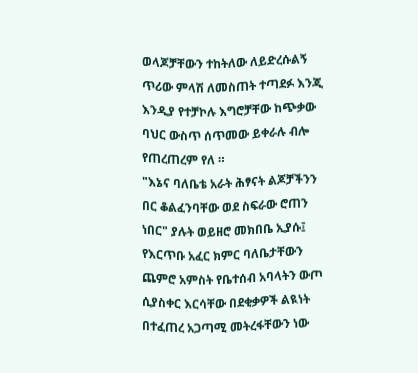ወላጆቻቸውን ተከትለው ለይድረሱልኝ ጥሪው ምላሽ ለመስጠት ተጣደፉ እንጂ እንዲያ የተቻኮሉ እግሮቻቸው ከጭቃው ባህር ውስጥ ሰጥመው ይቀራሉ ብሎ የጠረጠረም የለ ።
"እኔና ባለቤቴ አራት ሕፃናት ልጆቻችንን በር ቆልፈንባቸው ወደ ስፍራው ሮጠን ነበር" ያሉት ወይዘሮ መክበቤ ኢያሱ፤ የእርጥቡ አፈር ክምር ባለቤታቸውን ጨምሮ አምስት የቤተሰብ አባላትን ውጦ ሲያስቀር እርሳቸው በደቂቃዎች ልዪነት በተፈጠረ አጋጣሚ መትረፋቸውን ነው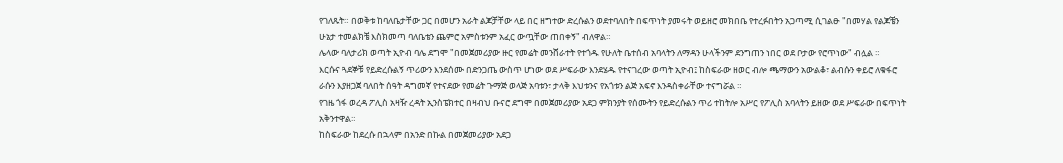የገለጹት። በወቅቱ ከባለቤታቸው ጋር በመሆን አራት ልጆቻቸው ላይ በር ዘግተው ድረሱልን ወደተባለበት በፍጥነት ያመሩት ወይዘሮ መክበቤ የተረፉበትን አጋጣሚ ሲገልፁ "በመሃል የልጆቼን ሁኔታ ተመልክቼ እስክመጣ ባለቤቴን ጨምሮ አምስቱንም አፈር ውጧቸው ጠበቀኝ" ብለዋል።
ሌላው ባለታሪክ ወጣት ኢዮብ ባሌ ደግሞ "በመጀመሪያው ዙር የመሬት መንሸራተት የተጎዱ የሁለት ቤተሰብ አባላትን ለማዳን ሁላችንም ደንግጠን ነበር ወደ ቦታው የሮጥነው" ብሏል ።
እርሱና ጓደኞቹ የይድረሱልኝ ጥሪውን እንደሰሙ በድንጋጤ ውስጥ ሆነው ወደ ሥፍራው እንደሄዱ የተናገረው ወጣት ኢዮብ፤ ከስፍራው ዘወር ብሎ ጫማውን አውልቆ፣ ልብሱን ቀይሮ ለቁፋሮ ራሱን እያዘጋጀ ባለበት ሰዓት ዳግመኛ የተናደው የመሬት ጉማጅ ወላጅ አባቱን፣ ታላቅ እህቱንና የአጎቱን ልጅ አፍኖ እንዳስቀራቸው ተናግሯል ።
የገዜ ጎፋ ወረዳ ፖሊስ አዛዥ ረዳት ኢንስፔክተር በዛብህ ቡናሮ ደግሞ በመጀመሪያው አደጋ ምክንያት የሰሙትን የይድረሱልን ጥሪ ተከትሎ አሥር የፖሊስ አባላትን ይዘው ወደ ሥፍራው በፍጥነት አቅንተዋል።
ከስፍራው ከደረሱ በኋላም በአንድ በኩል በመጀመሪያው አደጋ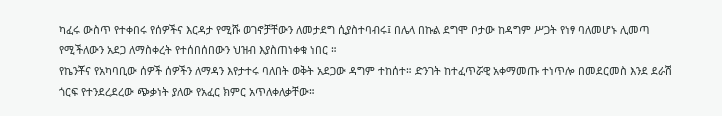ካፈሩ ውስጥ የተቀበሩ የሰዎችና እርዳታ የሚሹ ወገኖቻቸውን ለመታደግ ሲያስተባብሩ፤ በሌላ በኩል ደግሞ ቦታው ከዳግም ሥጋት የነፃ ባለመሆኑ ሊመጣ የሚችለውን አደጋ ለማስቀረት የተሰበሰበውን ህዝብ እያስጠነቀቁ ነበር ።
የኬንቾና የአካባቢው ሰዎች ሰዎችን ለማዳን እየታተሩ ባለበት ወቅት አደጋው ዳግም ተከሰተ። ድንገት ከተፈጥሯዊ አቀማመጡ ተነጥሎ በመደርመስ እንደ ደራሽ ጎርፍ የተንደረደረው ጭቃነት ያለው የአፈር ክምር አጥለቀለቃቸው።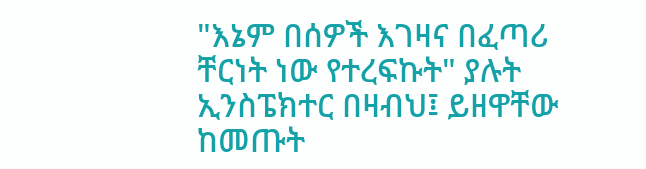"እኔም በሰዎች እገዛና በፈጣሪ ቸርነት ነው የተረፍኩት" ያሉት ኢንስፔክተር በዛብህ፤ ይዘዋቸው ከመጡት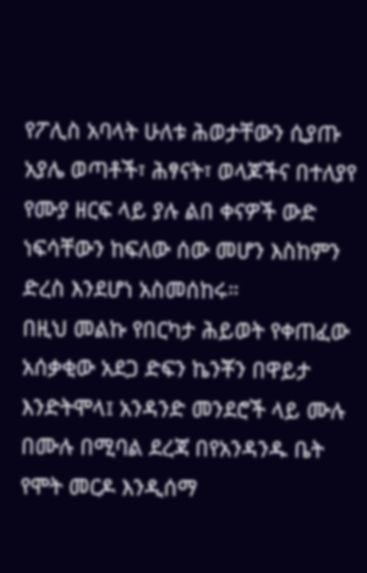የፖሊስ አባላት ሁለቱ ሕወታቸውን ሲያጡ አያሌ ወጣቶች፣ ሕፃናት፣ ወላጆችና በተለያየ የሙያ ዘርፍ ላይ ያሉ ልበ ቀናዎች ውድ ነፍሳቸውን ከፍለው ሰው መሆን እስከምን ድረስ እንደሆነ አስመሰከሩ።
በዚህ መልኩ የበርካታ ሕይወት የቀጠፈው አሰቃቂው አደጋ ድፍን ኬንቾን በዋይታ እንድትሞላ፤ አንዳንድ መንደሮች ላይ ሙሉ በሙሉ በሚባል ደረጃ በየአንዳንዱ ቤት የሞት መርዶ እንዲሰማ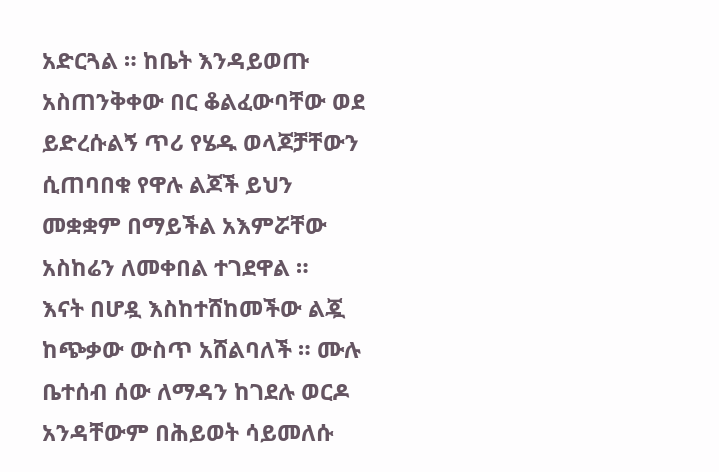አድርጓል ። ከቤት እንዳይወጡ አስጠንቅቀው በር ቆልፈውባቸው ወደ ይድረሱልኝ ጥሪ የሄዱ ወላጆቻቸውን ሲጠባበቁ የዋሉ ልጆች ይህን መቋቋም በማይችል አእምሯቸው አስከሬን ለመቀበል ተገደዋል ።
እናት በሆዷ እስከተሸከመችው ልጇ ከጭቃው ውስጥ አሸልባለች ። ሙሉ ቤተሰብ ሰው ለማዳን ከገደሉ ወርዶ አንዳቸውም በሕይወት ሳይመለሱ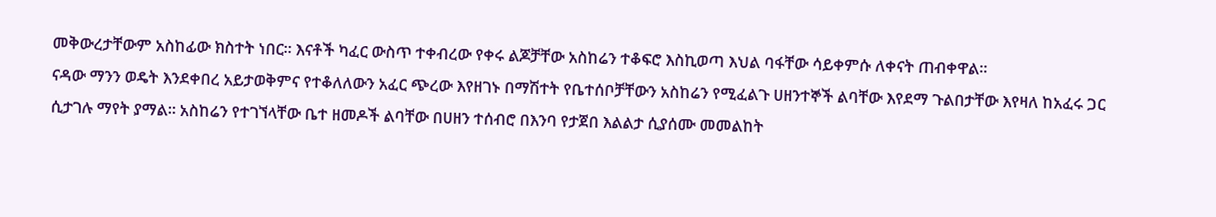መቅውረታቸውም አስከፊው ክስተት ነበር። እናቶች ካፈር ውስጥ ተቀብረው የቀሩ ልጆቻቸው አስከሬን ተቆፍሮ እስኪወጣ እህል ባፋቸው ሳይቀምሱ ለቀናት ጠብቀዋል።
ናዳው ማንን ወዴት እንደቀበረ አይታወቅምና የተቆለለውን አፈር ጭረው እየዘገኑ በማሽተት የቤተሰቦቻቸውን አስከሬን የሚፈልጉ ሀዘንተኞች ልባቸው እየደማ ጉልበታቸው እየዛለ ከአፈሩ ጋር ሲታገሉ ማየት ያማል። አስከሬን የተገኘላቸው ቤተ ዘመዶች ልባቸው በሀዘን ተሰብሮ በእንባ የታጀበ እልልታ ሲያሰሙ መመልከት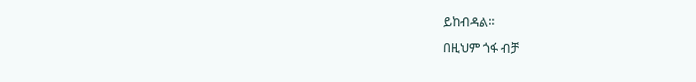ይከብዳል።
በዚህም ጎፋ ብቻ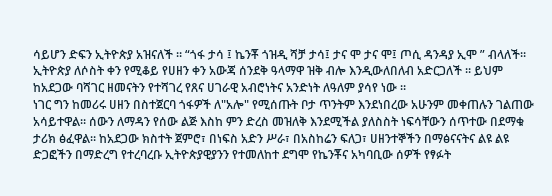ሳይሆን ድፍን ኢትዮጵያ አዝናለች ። “ጎፋ ታሳ ፤ ኬንቾ ጎዝዲ ሻቻ ታሳ፤ ታና ሞ ታና ሞ፤ ጦሲ ዳንዳያ ኢሞ ” ብላለች። ኢትዮጵያ ለሶስት ቀን የሚቆይ የሀዘን ቀን አውጃ ሰንደቅ ዓላማዋ ዝቅ ብሎ እንዲውለበለብ አድርጋለች ። ይህም ከአደጋው ባሻገር ዘመናትን የተሻገረ የጸና ሀገራዊ አብሮነትና አንድነት ለዓለም ያሳየ ነው ።
ነገር ግን ከመሪሩ ሀዘን በስተጀርባ ጎፋዎች ለ"አሎ" የሚሰጡት ቦታ ጥንትም እንደነበረው አሁንም መቀጠሉን ገልጠው አሳይተዋል። ሰውን ለማዳን የሰው ልጅ እስከ ምን ድረስ መዝለቅ እንደሚችል ያለስስት ነፍሳቸውን ሰጥተው በደማቁ ታሪክ ፅፈዋል። ከአደጋው ክስተት ጀምሮ፣ በነፍስ አድን ሥራ፣ በአስከሬን ፍለጋ፣ ሀዘንተኞችን በማፅናናትና ልዩ ልዩ ድጋፎችን በማድረግ የተረባረቡ ኢትዮጵያዊያንን የተመለከተ ደግሞ የኬንቾና አካባቢው ሰዎች የፃፉት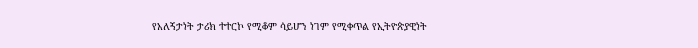የአለኝታነት ታሪክ ተተርኮ የሚቆም ሳይሆን ነገም የሚቀጥል የኢትዮጵያዊነት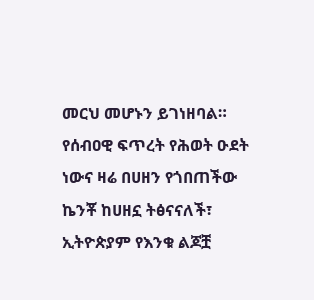መርህ መሆኑን ይገነዘባል።
የሰብዐዊ ፍጥረት የሕወት ዑደት ነውና ዛሬ በሀዘን የጎበጠችው ኬንቾ ከሀዘኗ ትፅናናለች፣ ኢትዮጵያም የእንቁ ልጆቿ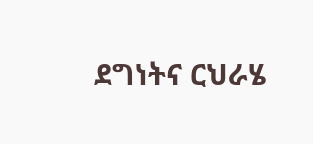ደግነትና ርህራሄ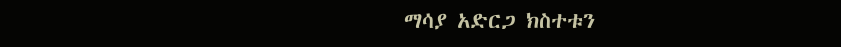ማሳያ አድርጋ ክስተቱን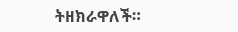ትዘክራዋለች።